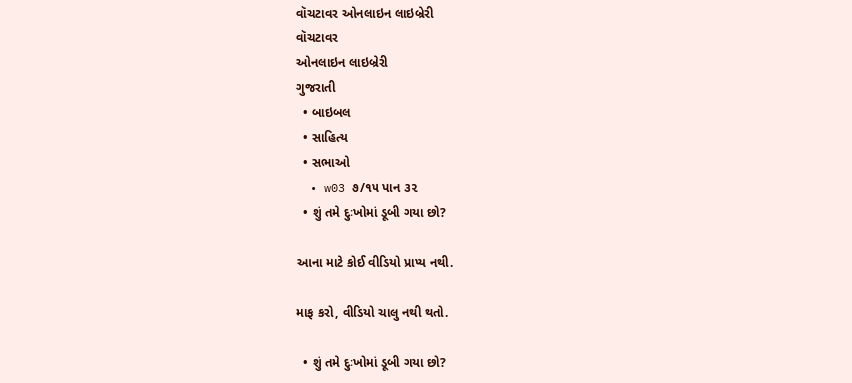વૉચટાવર ઓનલાઇન લાઇબ્રેરી
વૉચટાવર
ઓનલાઇન લાઇબ્રેરી
ગુજરાતી
  • બાઇબલ
  • સાહિત્ય
  • સભાઓ
  • w03 ૭/૧૫ પાન ૩૨
  • શું તમે દુઃખોમાં ડૂબી ગયા છો?

આના માટે કોઈ વીડિયો પ્રાપ્ય નથી.

માફ કરો, વીડિયો ચાલુ નથી થતો.

  • શું તમે દુઃખોમાં ડૂબી ગયા છો?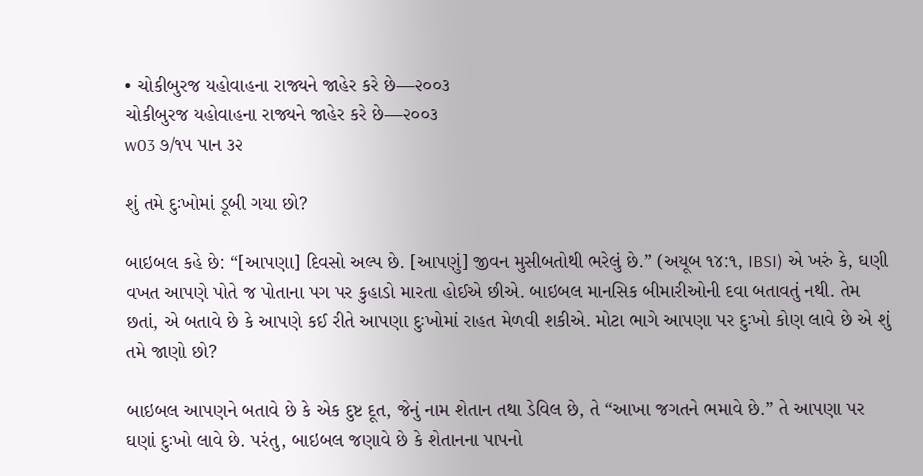• ચોકીબુરજ યહોવાહના રાજ્યને જાહેર કરે છે—૨૦૦૩
ચોકીબુરજ યહોવાહના રાજ્યને જાહેર કરે છે—૨૦૦૩
w03 ૭/૧૫ પાન ૩૨

શું તમે દુઃખોમાં ડૂબી ગયા છો?

બાઇબલ કહે છે: “[આપણા] દિવસો અલ્પ છે. [આપણું] જીવન મુસીબતોથી ભરેલું છે.” (અયૂબ ૧૪:૧, IBSI) એ ખરું કે, ઘણી વખત આપણે પોતે જ પોતાના પગ પર કુહાડો મારતા હોઈએ છીએ. બાઇબલ માનસિક બીમારીઓની દવા બતાવતું નથી. તેમ છતાં, એ બતાવે છે કે આપણે કઈ રીતે આપણા દુઃખોમાં રાહત મેળવી શકીએ. મોટા ભાગે આપણા પર દુઃખો કોણ લાવે છે એ શું તમે જાણો છો?

બાઇબલ આપણને બતાવે છે કે એક દુષ્ટ દૂત, જેનું નામ શેતાન તથા ડેવિલ છે, તે “આખા જગતને ભમાવે છે.” તે આપણા પર ઘણાં દુઃખો લાવે છે. પરંતુ, બાઇબલ જણાવે છે કે શેતાનના પાપનો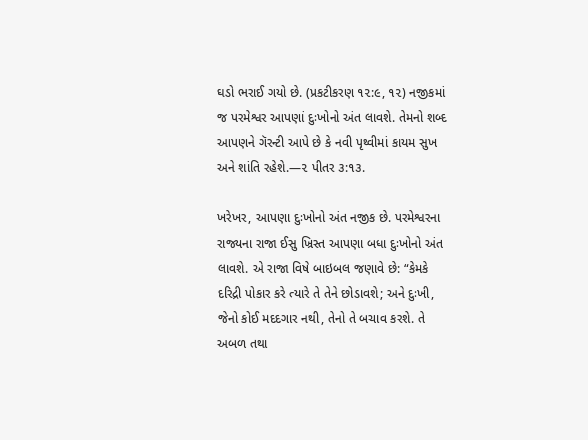ઘડો ભરાઈ ગયો છે. (પ્રકટીકરણ ૧૨:૯, ૧૨) નજીકમાં જ પરમેશ્વર આપણાં દુઃખોનો અંત લાવશે. તેમનો શબ્દ આપણને ગૅરન્ટી આપે છે કે નવી પૃથ્વીમાં કાયમ સુખ અને શાંતિ રહેશે.—૨ પીતર ૩:૧૩.

ખરેખર, આપણા દુઃખોનો અંત નજીક છે. પરમેશ્વરના રાજ્યના રાજા ઈસુ ખ્રિસ્ત આપણા બધા દુઃખોનો અંત લાવશે. એ રાજા વિષે બાઇબલ જણાવે છે: “કેમકે દરિદ્રી પોકાર કરે ત્યારે તે તેને છોડાવશે; અને દુઃખી, જેનો કોઈ મદદગાર નથી, તેનો તે બચાવ કરશે. તે અબળ તથા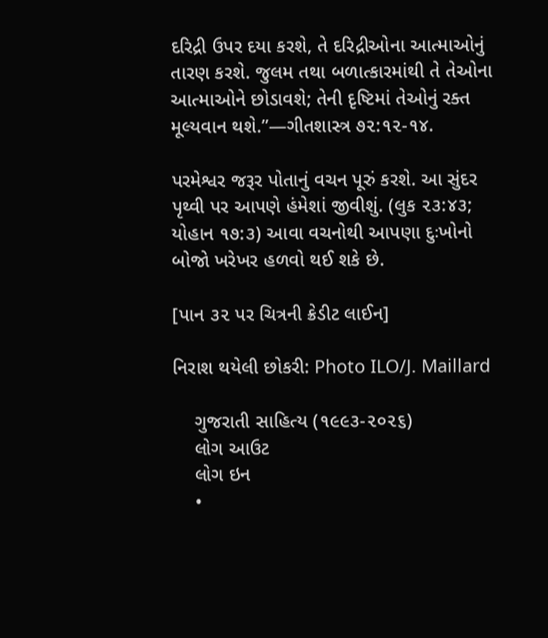દરિદ્રી ઉપર દયા કરશે, તે દરિદ્રીઓના આત્માઓનું તારણ કરશે. જુલમ તથા બળાત્કારમાંથી તે તેઓના આત્માઓને છોડાવશે; તેની દૃષ્ટિમાં તેઓનું રક્ત મૂલ્યવાન થશે.”—ગીતશાસ્ત્ર ૭૨:૧૨-૧૪.

પરમેશ્વર જરૂર પોતાનું વચન પૂરું કરશે. આ સુંદર પૃથ્વી પર આપણે હંમેશાં જીવીશું. (લુક ૨૩:૪૩; યોહાન ૧૭:૩) આવા વચનોથી આપણા દુઃખોનો બોજો ખરેખર હળવો થઈ શકે છે.

[પાન ૩૨ પર ચિત્રની ક્રેડીટ લાઈન]

નિરાશ થયેલી છોકરી: Photo ILO/J. Maillard

    ગુજરાતી સાહિત્ય (૧૯૯૩-૨૦૨૬)
    લોગ આઉટ
    લોગ ઇન
    •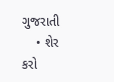ગુજરાતી
    • શેર કરો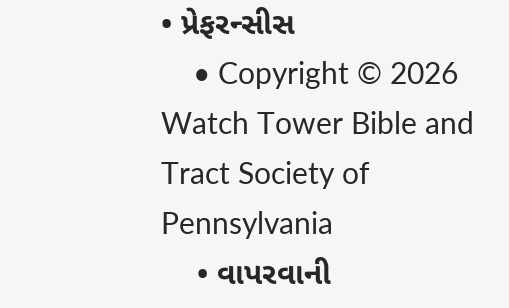• પ્રેફરન્સીસ
    • Copyright © 2026 Watch Tower Bible and Tract Society of Pennsylvania
    • વાપરવાની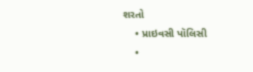શરતો
    • પ્રાઇવસી પૉલિસી
    •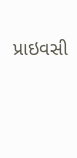પ્રાઇવસી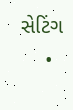સેટિંગ
    •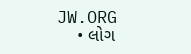JW.ORG
    • લોગ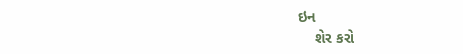ઇન
    શેર કરો